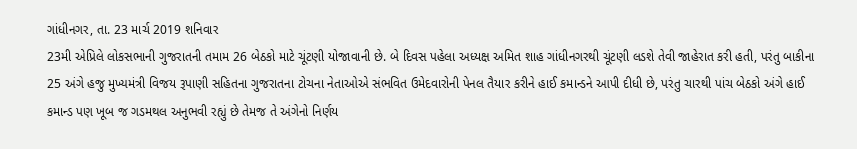ગાંધીનગર, તા. 23 માર્ચ 2019 શનિવાર
23મી એપ્રિલે લોકસભાની ગુજરાતની તમામ 26 બેઠકો માટે ચૂંટણી યોજાવાની છે. બે દિવસ પહેલા અધ્યક્ષ અમિત શાહ ગાંધીનગરથી ચૂંટણી લડશે તેવી જાહેરાત કરી હતી, પરંતુ બાકીના 25 અંગે હજુ મુખ્યમંત્રી વિજય રૂપાણી સહિતના ગુજરાતના ટોચના નેતાઓએ સંભવિત ઉમેદવારોની પેનલ તૈયાર કરીને હાઈ કમાન્ડને આપી દીધી છે, પરંતુ ચારથી પાંચ બેઠકો અંગે હાઈ કમાન્ડ પણ ખૂબ જ ગડમથલ અનુભવી રહ્યું છે તેમજ તે અંગેનો નિર્ણય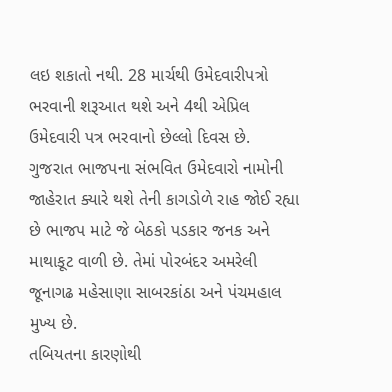લઇ શકાતો નથી. 28 માર્ચથી ઉમેદવારીપત્રો ભરવાની શરૂઆત થશે અને 4થી એપ્રિલ ઉમેદવારી પત્ર ભરવાનો છેલ્લો દિવસ છે.
ગુજરાત ભાજપના સંભવિત ઉમેદવારો નામોની જાહેરાત ક્યારે થશે તેની કાગડોળે રાહ જોઈ રહ્યા છે ભાજપ માટે જે બેઠકો પડકાર જનક અને માથાકૂટ વાળી છે. તેમાં પોરબંદર અમરેલી જૂનાગઢ મહેસાણા સાબરકાંઠા અને પંચમહાલ મુખ્ય છે.
તબિયતના કારણોથી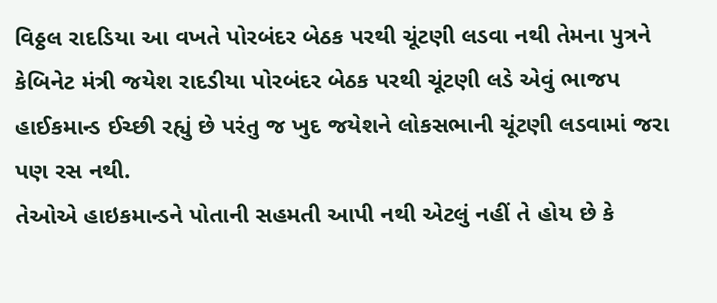વિઠ્ઠલ રાદડિયા આ વખતે પોરબંદર બેઠક પરથી ચૂંટણી લડવા નથી તેમના પુત્રને કેબિનેટ મંત્રી જયેશ રાદડીયા પોરબંદર બેઠક પરથી ચૂંટણી લડે એવું ભાજપ હાઈકમાન્ડ ઈચ્છી રહ્યું છે પરંતુ જ ખુદ જયેશને લોકસભાની ચૂંટણી લડવામાં જરા પણ રસ નથી.
તેઓએ હાઇકમાન્ડને પોતાની સહમતી આપી નથી એટલું નહીં તે હોય છે કે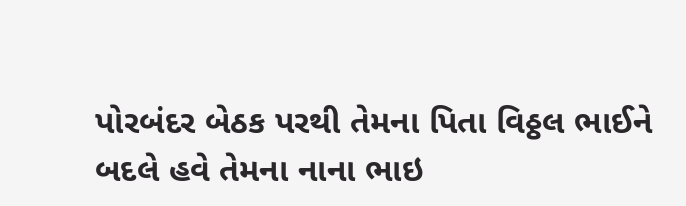પોરબંદર બેઠક પરથી તેમના પિતા વિઠ્ઠલ ભાઈને બદલે હવે તેમના નાના ભાઇ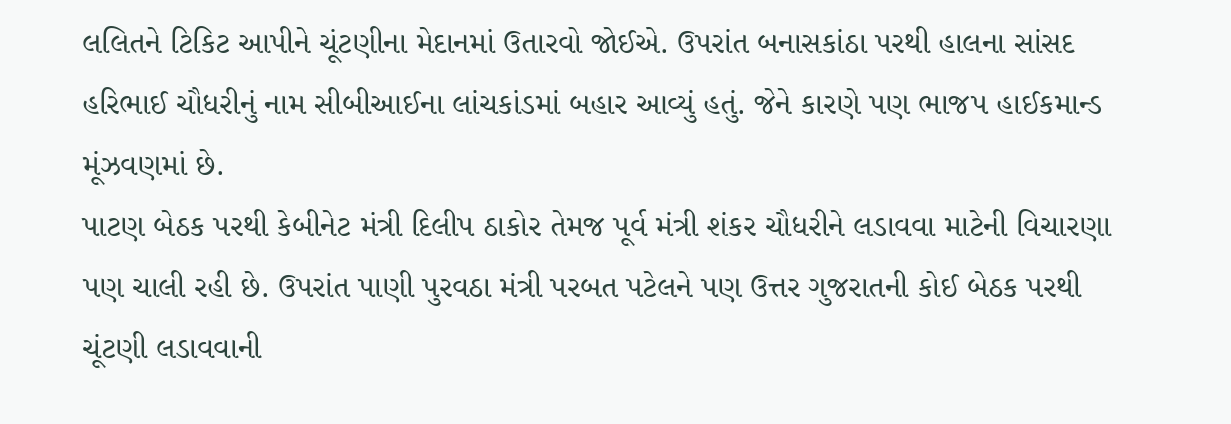લલિતને ટિકિટ આપીને ચૂંટણીના મેદાનમાં ઉતારવો જોઈએ. ઉપરાંત બનાસકાંઠા પરથી હાલના સાંસદ હરિભાઈ ચૌધરીનું નામ સીબીઆઈના લાંચકાંડમાં બહાર આવ્યું હતું. જેને કારણે પણ ભાજપ હાઈકમાન્ડ મૂંઝવણમાં છે.
પાટણ બેઠક પરથી કેબીનેટ મંત્રી દિલીપ ઠાકોર તેમજ પૂર્વ મંત્રી શંકર ચૌધરીને લડાવવા માટેની વિચારણા પણ ચાલી રહી છે. ઉપરાંત પાણી પુરવઠા મંત્રી પરબત પટેલને પણ ઉત્તર ગુજરાતની કોઈ બેઠક પરથી ચૂંટણી લડાવવાની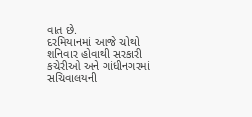વાત છે.
દરમિયાનમાં આજે ચોથો શનિવાર હોવાથી સરકારી કચેરીઓ અને ગાંધીનગરમાં સચિવાલયની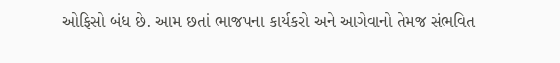ઓફિસો બંધ છે. આમ છતાં ભાજપના કાર્યકરો અને આગેવાનો તેમજ સંભવિત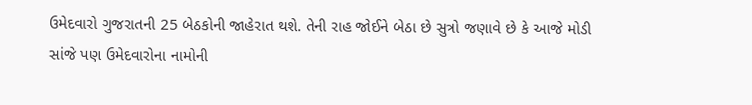ઉમેદવારો ગુજરાતની 25 બેઠકોની જાહેરાત થશે. તેની રાહ જોઈને બેઠા છે સુત્રો જણાવે છે કે આજે મોડી સાંજે પણ ઉમેદવારોના નામોની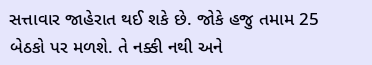સત્તાવાર જાહેરાત થઈ શકે છે. જોકે હજુ તમામ 25 બેઠકો પર મળશે. તે નક્કી નથી અને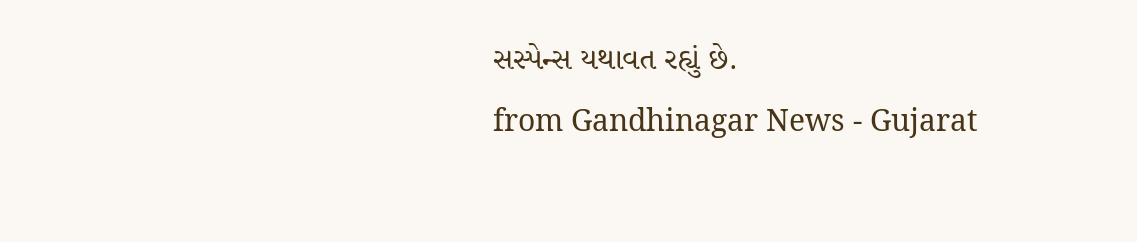સસ્પેન્સ યથાવત રહ્યું છે.
from Gandhinagar News - Gujarat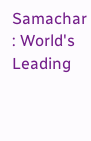Samachar : World's Leading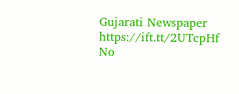Gujarati Newspaper https://ift.tt/2UTcpHf
No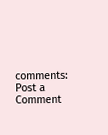comments:
Post a Comment